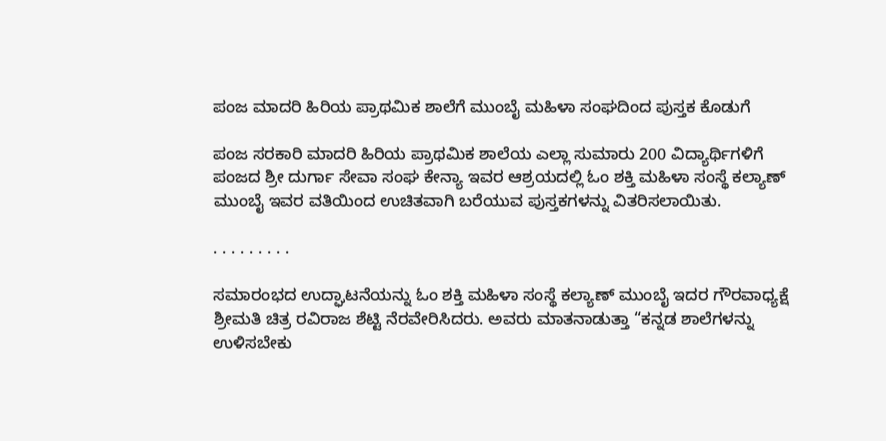ಪಂಜ ಮಾದರಿ ಹಿರಿಯ ಪ್ರಾಥಮಿಕ ಶಾಲೆಗೆ ಮುಂಬೈ ಮಹಿಳಾ ಸಂಘದಿಂದ ಪುಸ್ತಕ ಕೊಡುಗೆ

ಪಂಜ ಸರಕಾರಿ ಮಾದರಿ ಹಿರಿಯ ಪ್ರಾಥಮಿಕ ಶಾಲೆಯ ಎಲ್ಲಾ ಸುಮಾರು 200 ವಿದ್ಯಾರ್ಥಿಗಳಿಗೆ ಪಂಜದ ಶ್ರೀ ದುರ್ಗಾ ಸೇವಾ ಸಂಘ ಕೇನ್ಯಾ ಇವರ ಆಶ್ರಯದಲ್ಲಿ ಓಂ ಶಕ್ತಿ ಮಹಿಳಾ ಸಂಸ್ಥೆ ಕಲ್ಯಾಣ್ ಮುಂಬೈ ಇವರ ವತಿಯಿಂದ ಉಚಿತವಾಗಿ ಬರೆಯುವ ಪುಸ್ತಕಗಳನ್ನು ವಿತರಿಸಲಾಯಿತು.

. . . . . . . . .

ಸಮಾರಂಭದ ಉದ್ಘಾಟನೆಯನ್ನು ಓಂ ಶಕ್ತಿ ಮಹಿಳಾ ಸಂಸ್ಥೆ ಕಲ್ಯಾಣ್ ಮುಂಬೈ ಇದರ ಗೌರವಾಧ್ಯಕ್ಷೆ ಶ್ರೀಮತಿ ಚಿತ್ರ ರವಿರಾಜ ಶೆಟ್ಟಿ ನೆರವೇರಿಸಿದರು. ಅವರು ಮಾತನಾಡುತ್ತಾ “ಕನ್ನಡ ಶಾಲೆಗಳನ್ನು ಉಳಿಸಬೇಕು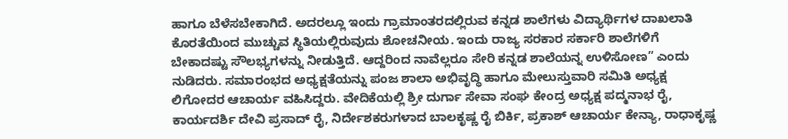ಹಾಗೂ ಬೆಳೆಸಬೇಕಾಗಿದೆ. ಅದರಲ್ಲೂ ಇಂದು ಗ್ರಾಮಾಂತರದಲ್ಲಿರುವ ಕನ್ನಡ ಶಾಲೆಗಳು ವಿದ್ಯಾರ್ಥಿಗಳ ದಾಖಲಾತಿ ಕೊರತೆಯಿಂದ ಮುಚ್ಚುವ ಸ್ಥಿತಿಯಲ್ಲಿರುವುದು ಶೋಚನೀಯ. ಇಂದು ರಾಜ್ಯ ಸರಕಾರ ಸರ್ಕಾರಿ ಶಾಲೆಗಳಿಗೆ ಬೇಕಾದಷ್ಟು ಸೌಲಭ್ಯಗಳನ್ನು ನೀಡುತ್ತಿದೆ. ಆದ್ದರಿಂದ ನಾವೆಲ್ಲರೂ ಸೇರಿ ಕನ್ನಡ ಶಾಲೆಯನ್ನ ಉಳಿಸೋಣ” ಎಂದು ನುಡಿದರು. ಸಮಾರಂಭದ ಅಧ್ಯಕ್ಷತೆಯನ್ನು ಪಂಜ ಶಾಲಾ ಅಭಿವೃದ್ಧಿ ಹಾಗೂ ಮೇಲುಸ್ತುವಾರಿ ಸಮಿತಿ ಅಧ್ಯಕ್ಷ ಲಿಗೋದರ ಆಚಾರ್ಯ ವಹಿಸಿದ್ದರು. ವೇದಿಕೆಯಲ್ಲಿ ಶ್ರೀ ದುರ್ಗಾ ಸೇವಾ ಸಂಘ ಕೇಂದ್ರ ಅಧ್ಯಕ್ಷ ಪದ್ಮನಾಭ ರೈ, ಕಾರ್ಯದರ್ಶಿ ದೇವಿ ಪ್ರಸಾದ್ ರೈ, ನಿರ್ದೇಶಕರುಗಳಾದ ಬಾಲಕೃಷ್ಣ ರೈ ಬಿರ್ಕಿ, ಪ್ರಕಾಶ್ ಆಚಾರ್ಯ ಕೇನ್ಯಾ, ರಾಧಾಕೃಷ್ಣ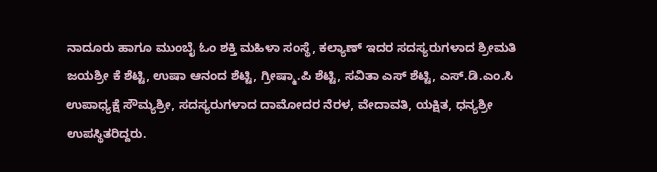ನಾದೂರು ಹಾಗೂ ಮುಂಬೈ ಓಂ ಶಕ್ತಿ ಮಹಿಳಾ ಸಂಸ್ಥೆ, ಕಲ್ಯಾಣ್ ಇದರ ಸದಸ್ಯರುಗಳಾದ ಶ್ರೀಮತಿ ಜಯಶ್ರೀ ಕೆ ಶೆಟ್ಟಿ, ಉಷಾ ಆನಂದ ಶೆಟ್ಟಿ, ಗ್ರೀಷ್ಮಾ.ಪಿ ಶೆಟ್ಟಿ, ಸವಿತಾ ಎಸ್ ಶೆಟ್ಟಿ, ಎಸ್.ಡಿ.ಎಂ.ಸಿ ಉಪಾಧ್ಯಕ್ಷೆ ಸೌಮ್ಯಶ್ರೀ, ಸದಸ್ಯರುಗಳಾದ ದಾಮೋದರ ನೆರಳ, ವೇದಾವತಿ, ಯಕ್ಷಿತ, ಧನ್ಯಶ್ರೀ ಉಪಸ್ಥಿತರಿದ್ದರು.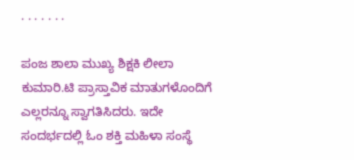. . . . . . .

ಪಂಜ ಶಾಲಾ ಮುಖ್ಯ ಶಿಕ್ಷಕಿ ಲೀಲಾ ಕುಮಾರಿ.ಟಿ ಪ್ರಾಸ್ತಾವಿಕ ಮಾತುಗಳೊಂದಿಗೆ ಎಲ್ಲರನ್ನೂ ಸ್ವಾಗತಿಸಿದರು. ಇದೇ ಸಂದರ್ಭದಲ್ಲಿ ಓಂ ಶಕ್ತಿ ಮಹಿಳಾ ಸಂಸ್ಥೆ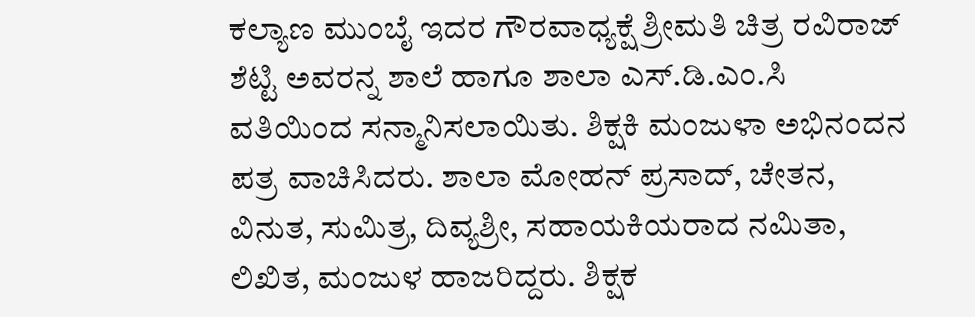ಕಲ್ಯಾಣ ಮುಂಬೈ ಇದರ ಗೌರವಾಧ್ಯಕ್ಷೆ ಶ್ರೀಮತಿ ಚಿತ್ರ ರವಿರಾಜ್ ಶೆಟ್ಟಿ ಅವರನ್ನ ಶಾಲೆ ಹಾಗೂ ಶಾಲಾ ಎಸ್.ಡಿ.ಎಂ.ಸಿ ವತಿಯಿಂದ ಸನ್ಮಾನಿಸಲಾಯಿತು. ಶಿಕ್ಷಕಿ ಮಂಜುಳಾ ಅಭಿನಂದನ ಪತ್ರ ವಾಚಿಸಿದರು. ಶಾಲಾ ಮೋಹನ್ ಪ್ರಸಾದ್, ಚೇತನ, ವಿನುತ, ಸುಮಿತ್ರ, ದಿವ್ಯಶ್ರೀ, ಸಹಾಯಕಿಯರಾದ ನಮಿತಾ, ಲಿಖಿತ, ಮಂಜುಳ ಹಾಜರಿದ್ದರು. ಶಿಕ್ಷಕ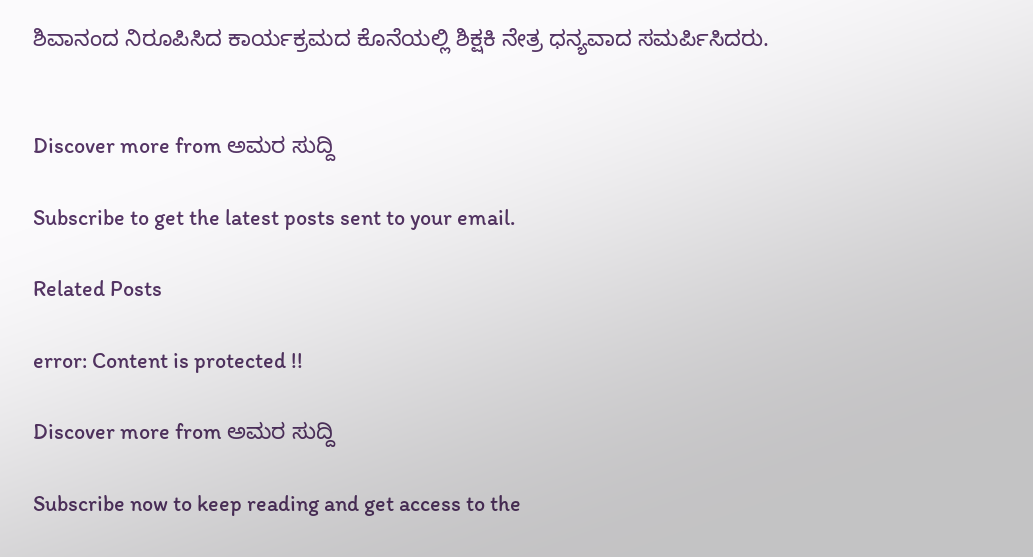ಶಿವಾನಂದ ನಿರೂಪಿಸಿದ ಕಾರ್ಯಕ್ರಮದ ಕೊನೆಯಲ್ಲಿ ಶಿಕ್ಷಕಿ ನೇತ್ರ ಧನ್ಯವಾದ ಸಮರ್ಪಿಸಿದರು.


Discover more from ಅಮರ ಸುದ್ದಿ

Subscribe to get the latest posts sent to your email.

Related Posts

error: Content is protected !!

Discover more from ಅಮರ ಸುದ್ದಿ

Subscribe now to keep reading and get access to the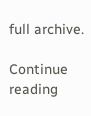full archive.

Continue reading